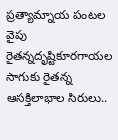ప్రత్యామ్నాయ పంటల వైపు రైతన్నదృష్టికూరగాయల సాగుకు రైతన్న ఆసక్తిలాభాల సిరులు..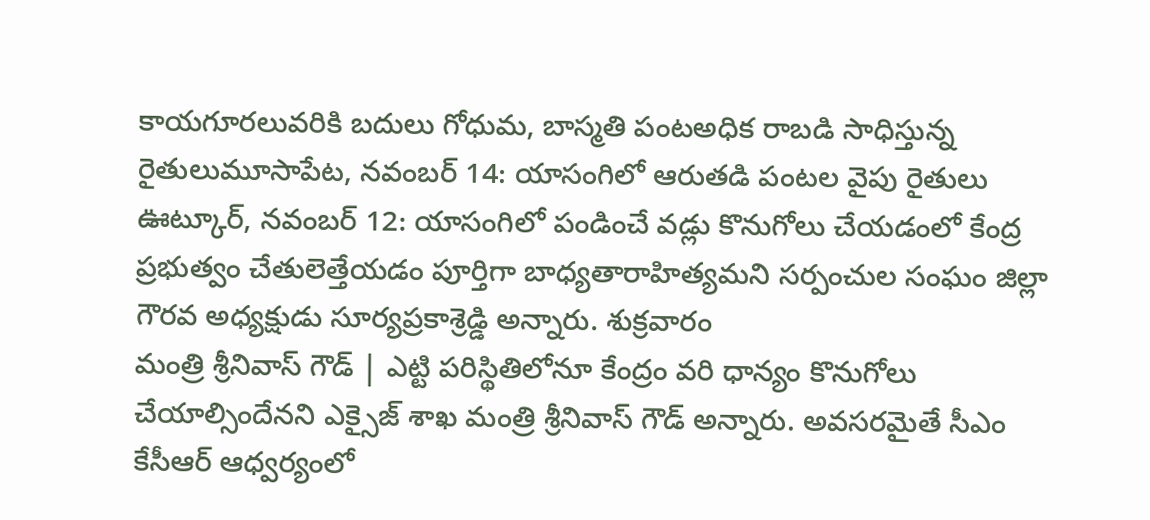కాయగూరలువరికి బదులు గోధుమ, బాస్మతి పంటఅధిక రాబడి సాధిస్తున్న రైతులుమూసాపేట, నవంబర్ 14: యాసంగిలో ఆరుతడి పంటల వైపు రైతులు
ఊట్కూర్, నవంబర్ 12: యాసంగిలో పండించే వడ్లు కొనుగోలు చేయడంలో కేంద్ర ప్రభుత్వం చేతులెత్తేయడం పూర్తిగా బాధ్యతారాహిత్యమని సర్పంచుల సంఘం జిల్లా గౌరవ అధ్యక్షుడు సూర్యప్రకాశ్రెడ్డి అన్నారు. శుక్రవారం
మంత్రి శ్రీనివాస్ గౌడ్ | ఎట్టి పరిస్థితిలోనూ కేంద్రం వరి ధాన్యం కొనుగోలు చేయాల్సిందేనని ఎక్సైజ్ శాఖ మంత్రి శ్రీనివాస్ గౌడ్ అన్నారు. అవసరమైతే సీఎం కేసీఆర్ ఆధ్వర్యంలో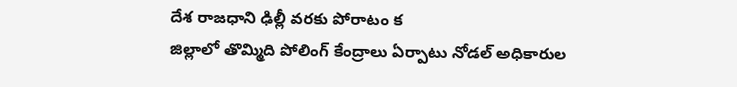దేశ రాజధాని ఢిల్లీ వరకు పోరాటం క
జిల్లాలో తొమ్మిది పోలింగ్ కేంద్రాలు ఏర్పాటు నోడల్ అధికారుల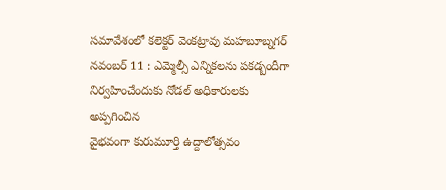సమావేశంలో కలెక్టర్ వెంకట్రావు మహబూబ్నగర్ నవంబర్ 11 : ఎమ్మెల్సీ ఎన్నికలను పకడ్బందీగా నిర్వహించేందుకు నోడల్ అధికారులకు అప్పగించిన
వైభవంగా కురుమూర్తి ఉద్దాలోత్సవం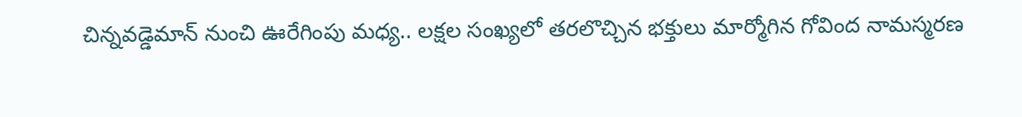చిన్నవడ్డెమాన్ నుంచి ఊరేగింపు మధ్య.. లక్షల సంఖ్యలో తరలొచ్చిన భక్తులు మార్మోగిన గోవింద నామస్మరణ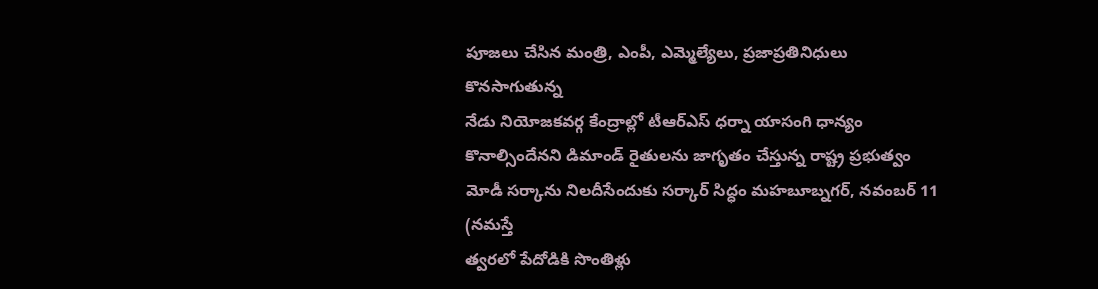పూజలు చేసిన మంత్రి, ఎంపీ, ఎమ్మెల్యేలు, ప్రజాప్రతినిధులు కొనసాగుతున్న
నేడు నియోజకవర్గ కేంద్రాల్లో టీఆర్ఎస్ ధర్నా యాసంగి ధాన్యం కొనాల్సిందేనని డిమాండ్ రైతులను జాగృతం చేస్తున్న రాష్ట్ర ప్రభుత్వం మోడీ సర్కాను నిలదీసేందుకు సర్కార్ సిద్ధం మహబూబ్నగర్, నవంబర్ 11 (నమస్తే
త్వరలో పేదోడికి సొంతిళ్లు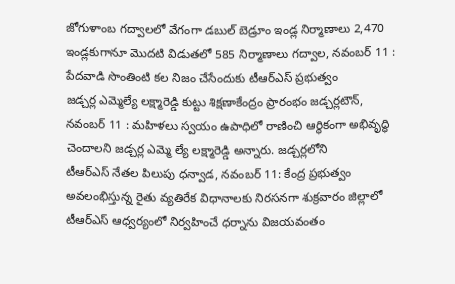జోగుళాంబ గద్వాలలో వేగంగా డబుల్ బెడ్రూం ఇండ్ల నిర్మాణాలు 2,470 ఇండ్లకుగానూ మొదటి విడుతలో 585 నిర్మాణాలు గద్వాల, నవంబర్ 11 : పేదవాడి సొంతింటి కల నిజం చేసేందుకు టీఆర్ఎస్ ప్రభుత్వం
జడ్చర్ల ఎమ్మెల్యే లక్ష్మారెడ్డి కుట్టు శిక్షణాకేంద్రం ప్రారంభం జడ్చర్లటౌన్, నవంబర్ 11 : మహిళలు స్వయం ఉపాధిలో రాణించి ఆర్థికంగా అభివృద్ధి చెందాలని జడ్చర్ల ఎమ్మె ల్యే లక్ష్మారెడ్డి అన్నారు. జడ్చర్లలోని
టీఆర్ఎస్ నేతల పిలుపు ధన్వాడ, నవంబర్ 11: కేంద్ర ప్రభుత్వం అవలంభిస్తున్న రైతు వ్యతిరేక విధానాలకు నిరసనగా శుక్రవారం జిల్లాలో టీఆర్ఎస్ ఆధ్వర్యంలో నిర్వహించే ధర్నాను విజయవంతం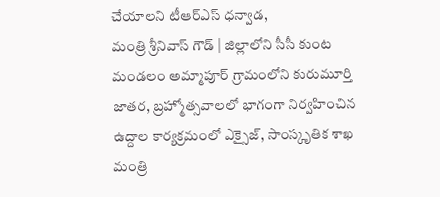చేయాలని టీఆర్ఎస్ ధన్వాడ,
మంత్రి శ్రీనివాస్ గౌడ్ | జిల్లాలోని సీసీ కుంట మండలం అమ్మాపూర్ గ్రామంలోని కురుమూర్తి జాతర, బ్రహ్మోత్సవాలలో భాగంగా నిర్వహించిన ఉద్దాల కార్యక్రమంలో ఎక్సైజ్, సాంస్కృతిక శాఖ మంత్రి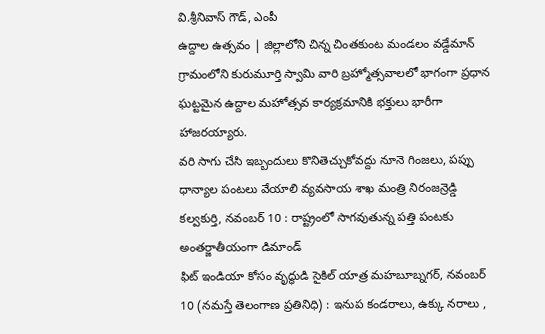వి.శ్రీనివాస్ గౌడ్, ఎంపీ
ఉద్దాల ఉత్సవం | జిల్లాలోని చిన్న చింతకుంట మండలం వడ్డేమాన్ గ్రామంలోని కురుమూర్తి స్వామి వారి బ్రహ్మోత్సవాలలో భాగంగా ప్రధాన ఘట్టమైన ఉద్దాల మహోత్సవ కార్యక్రమానికి భక్తులు భారీగా హాజరయ్యారు.
వరి సాగు చేసి ఇబ్బందులు కొనితెచ్చుకోవద్దు నూనె గింజలు, పప్పు ధాన్యాల పంటలు వేయాలి వ్యవసాయ శాఖ మంత్రి నిరంజన్రెడ్డి కల్వకుర్తి, నవంబర్ 10 : రాష్ట్రంలో సాగవుతున్న పత్తి పంటకు అంతర్జాతీయంగా డిమాండ్
ఫిట్ ఇండియా కోసం వృద్ధుడి సైకిల్ యాత్ర మహబూబ్నగర్, నవంబర్ 10 (నమస్తే తెలంగాణ ప్రతినిధి) : ఇనుప కండరాలు, ఉక్కు నరాలు ,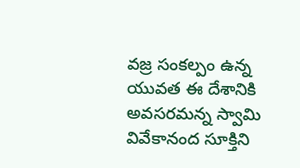వజ్ర సంకల్పం ఉన్న యువత ఈ దేశానికి అవసరమన్న స్వామి వివేకానంద సూక్తిని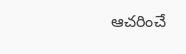ఆచరించే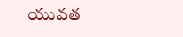యువత